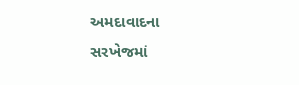અમદાવાદના સરખેજમાં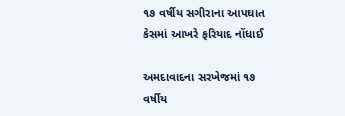૧૭ વર્ષીય સગીરાના આપઘાત કેસમાં આખરે ફરિયાદ નોંધાઈ

અમદાવાદના સરખેજમાં ૧૭ વર્ષીય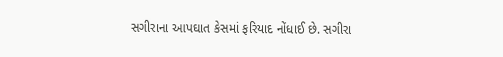સગીરાના આપઘાત કેસમાં ફરિયાદ નોંધાઈ છે. સગીરા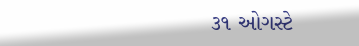૩૧ ઓગસ્ટે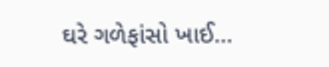ઘરે ગળેફાંસો ખાઈ…